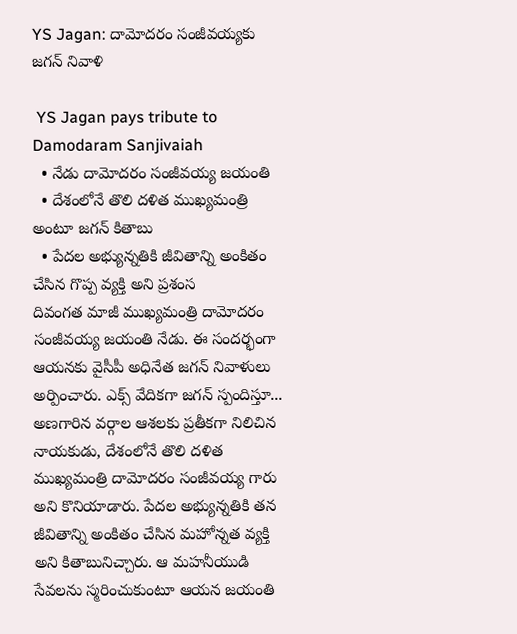YS Jagan: దామోదరం సంజీవయ్యకు జగన్ నివాళి

 YS Jagan pays tribute to Damodaram Sanjivaiah
  • నేడు దామోదరం సంజీవయ్య జయంతి
  • దేశంలోనే తొలి దళిత ముఖ్యమంత్రి అంటూ జగన్ కితాబు
  • పేదల అభ్యున్నతికి జీవితాన్ని అంకితం చేసిన గొప్ప వ్యక్తి అని ప్రశంస
దివంగత మాజీ ముఖ్యమంత్రి దామోదరం సంజీవయ్య జయంతి నేడు. ఈ సందర్భంగా ఆయనకు వైసీపీ అధినేత జగన్ నివాళులు అర్పించారు. ఎక్స్ వేదికగా జగన్ స్పందిస్తూ... అణగారిన వర్గాల ఆశలకు ప్రతీకగా నిలిచిన నాయకుడు, దేశంలోనే తొలి దళిత ముఖ్యమంత్రి దామోదరం సంజీవయ్య గారు అని కొనియాడారు. పేదల అభ్యున్నతికి తన జీవితాన్ని అంకితం చేసిన మహోన్నత వ్యక్తి అని కితాబునిచ్చారు. ఆ మహనీయుడి సేవలను స్మరించుకుంటూ ఆయన జయంతి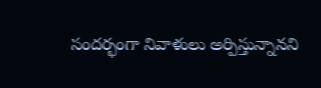సందర్భంగా నివాళులు అర్పిస్తున్నానని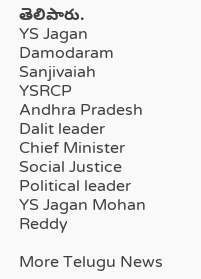తెలిపారు.
YS Jagan
Damodaram Sanjivaiah
YSRCP
Andhra Pradesh
Dalit leader
Chief Minister
Social Justice
Political leader
YS Jagan Mohan Reddy

More Telugu News